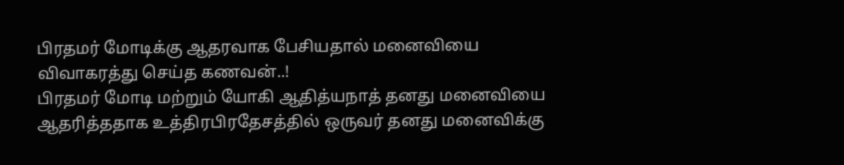பிரதமர் மோடிக்கு ஆதரவாக பேசியதால் மனைவியை விவாகரத்து செய்த கணவன்..!
பிரதமர் மோடி மற்றும் யோகி ஆதித்யநாத் தனது மனைவியை ஆதரித்ததாக உத்திரபிரதேசத்தில் ஒருவர் தனது மனைவிக்கு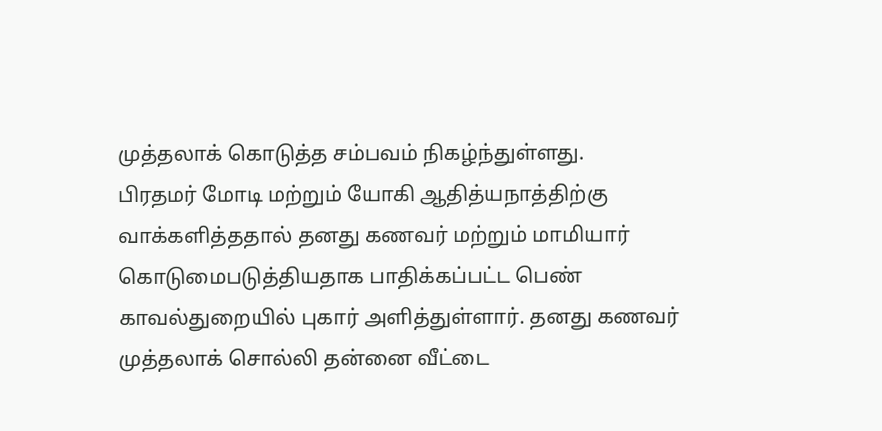முத்தலாக் கொடுத்த சம்பவம் நிகழ்ந்துள்ளது.
பிரதமர் மோடி மற்றும் யோகி ஆதித்யநாத்திற்கு வாக்களித்ததால் தனது கணவர் மற்றும் மாமியார் கொடுமைபடுத்தியதாக பாதிக்கப்பட்ட பெண் காவல்துறையில் புகார் அளித்துள்ளார். தனது கணவர் முத்தலாக் சொல்லி தன்னை வீட்டை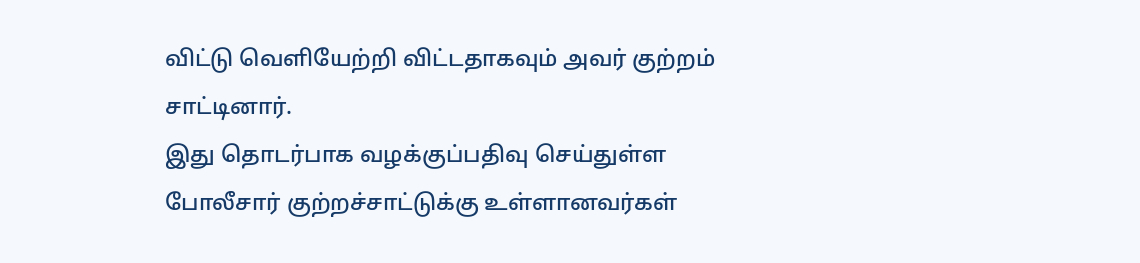விட்டு வெளியேற்றி விட்டதாகவும் அவர் குற்றம் சாட்டினார்.
இது தொடர்பாக வழக்குப்பதிவு செய்துள்ள போலீசார் குற்றச்சாட்டுக்கு உள்ளானவர்கள்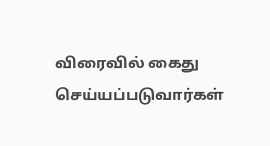விரைவில் கைது செய்யப்படுவார்கள்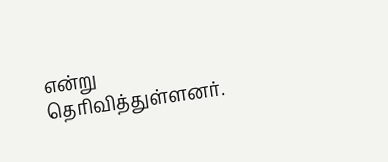என்று தெரிவித்துள்ளனர்.